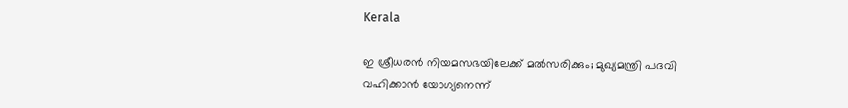Kerala

ഇ ശ്രീധരന്‍ നിയമസഭയിലേക്ക് മൽസരിക്കും; മുഖ്യമന്ത്രി പദവി വഹിക്കാന്‍ യോഗ്യനെന്ന്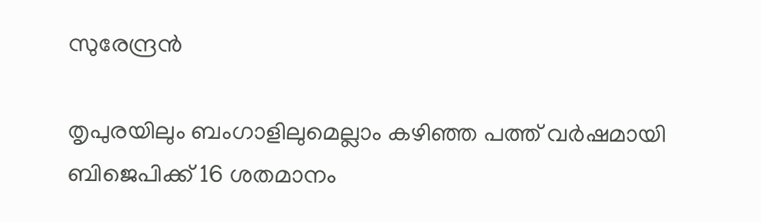സുരേന്ദ്രന്‍

തൃപുരയിലും ബംഗാളിലുമെല്ലാം കഴിഞ്ഞ പത്ത് വര്‍ഷമായി ബിജെപിക്ക് 16 ശതമാനം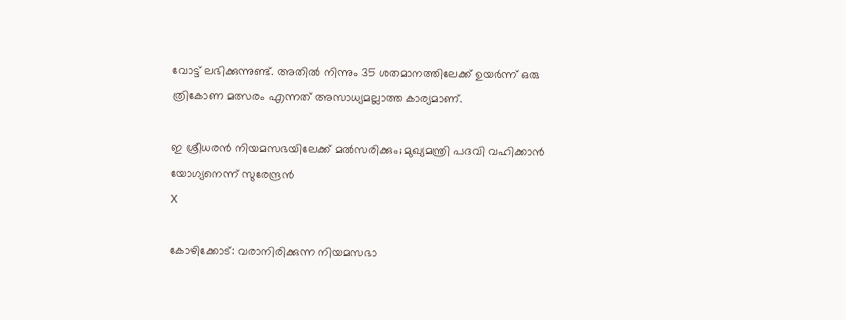വോട്ട് ലഭിക്കുന്നുണ്ട്. അതില്‍ നിന്നും 35 ശതമാനത്തിലേക്ക് ഉയര്‍ന്ന് ഒരു ത്രികോണ മത്സരം എന്നത് അസാധ്യമല്ലാത്ത കാര്യമാണ്.

ഇ ശ്രീധരന്‍ നിയമസഭയിലേക്ക് മൽസരിക്കും; മുഖ്യമന്ത്രി പദവി വഹിക്കാന്‍ യോഗ്യനെന്ന് സുരേന്ദ്രന്‍
X

കോഴിക്കോട്: വരാനിരിക്കുന്ന നിയമസഭാ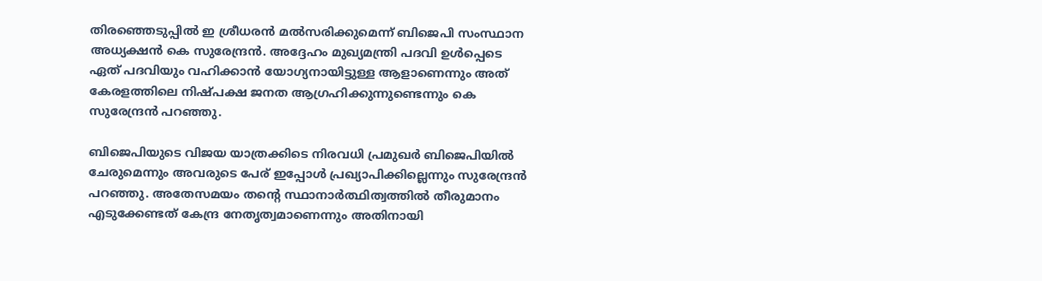തിരഞ്ഞെടുപ്പില്‍ ഇ ശ്രീധരന്‍ മൽസരിക്കുമെന്ന് ബിജെപി സംസ്ഥാന അധ്യക്ഷന്‍ കെ സുരേന്ദ്രന്‍. അദ്ദേഹം മുഖ്യമന്ത്രി പദവി ഉള്‍പ്പെടെ ഏത് പദവിയും വഹിക്കാന്‍ യോഗ്യനായിട്ടുള്ള ആളാണെന്നും അത് കേരളത്തിലെ നിഷ്പക്ഷ ജനത ആഗ്രഹിക്കുന്നുണ്ടെന്നും കെ സുരേന്ദ്രന്‍ പറഞ്ഞു.

ബിജെപിയുടെ വിജയ യാത്രക്കിടെ നിരവധി പ്രമുഖര്‍ ബിജെപിയില്‍ ചേരുമെന്നും അവരുടെ പേര് ഇപ്പോള്‍ പ്രഖ്യാപിക്കില്ലെന്നും സുരേന്ദ്രന്‍ പറഞ്ഞു. അതേസമയം തന്റെ സ്ഥാനാര്‍ത്ഥിത്വത്തില്‍ തീരുമാനം എടുക്കേണ്ടത് കേന്ദ്ര നേതൃത്വമാണെന്നും അതിനായി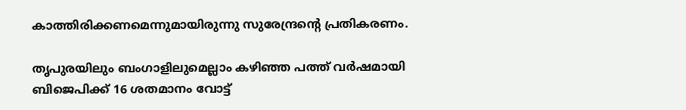കാത്തിരിക്കണമെന്നുമായിരുന്നു സുരേന്ദ്രന്റെ പ്രതികരണം.

തൃപുരയിലും ബംഗാളിലുമെല്ലാം കഴിഞ്ഞ പത്ത് വര്‍ഷമായി ബിജെപിക്ക് 16 ശതമാനം വോട്ട്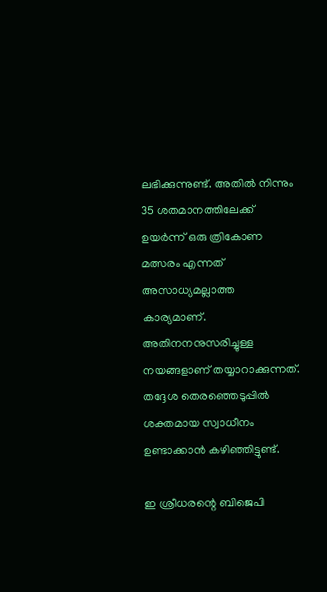ലഭിക്കുന്നുണ്ട്. അതില്‍ നിന്നും 35 ശതമാനത്തിലേക്ക് ഉയര്‍ന്ന് ഒരു ത്രികോണ മത്സരം എന്നത് അസാധ്യമല്ലാത്ത കാര്യമാണ്. അതിനനനുസരിച്ചുള്ള നയങ്ങളാണ് തയ്യാറാക്കുന്നത്. തദ്ദേശ തെരഞ്ഞെടുപ്പില്‍ ശക്തമായ സ്വാധീനം ഉണ്ടാക്കാന്‍ കഴിഞ്ഞിട്ടുണ്ട്.

ഇ ശ്രീധരന്റെ ബിജെപി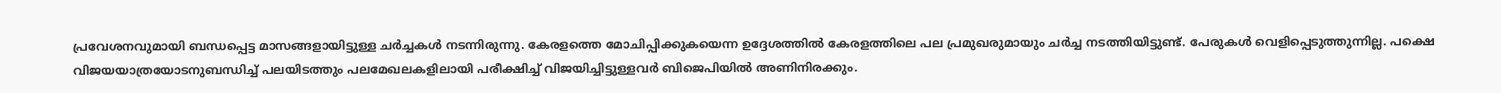പ്രവേശനവുമായി ബന്ധപ്പെട്ട മാസങ്ങളായിട്ടുള്ള ചര്‍ച്ചകള്‍ നടന്നിരുന്നു. കേരളത്തെ മോചിപ്പിക്കുകയെന്ന ഉദ്ദേശത്തില്‍ കേരളത്തിലെ പല പ്രമുഖരുമായും ചര്‍ച്ച നടത്തിയിട്ടുണ്ട്. പേരുകള്‍ വെളിപ്പെടുത്തുന്നില്ല. പക്ഷെ വിജയയാത്രയോടനുബന്ധിച്ച് പലയിടത്തും പലമേഖലകളിലായി പരീക്ഷിച്ച് വിജയിച്ചിട്ടുള്ളവര്‍ ബിജെപിയില്‍ അണിനിരക്കും.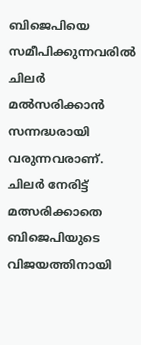ബിജെപിയെ സമീപിക്കുന്നവരില്‍ ചിലര്‍ മൽസരിക്കാന്‍ സന്നദ്ധരായി വരുന്നവരാണ്. ചിലര്‍ നേരിട്ട് മത്സരിക്കാതെ ബിജെപിയുടെ വിജയത്തിനായി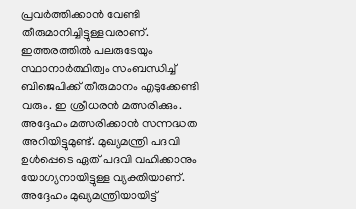പ്രവര്‍ത്തിക്കാന്‍ വേണ്ടി തീരുമാനിച്ചിട്ടുള്ളവരാണ്. ഇത്തരത്തില്‍ പലരുടേയും സ്ഥാനാര്‍ത്ഥിത്വം സംബന്ധിച്ച് ബിജെപിക്ക് തീരുമാനം എടുക്കേണ്ടി വരും. ഇ ശ്രീധരന്‍ മത്സരിക്കും. അദ്ദേഹം മത്സരിക്കാന്‍ സന്നദ്ധത അറിയിട്ടുമുണ്ട്. മുഖ്യമന്ത്രി പദവി ഉള്‍പ്പെടെ ഏത് പദവി വഹിക്കാനും യോഗ്യനായിട്ടുള്ള വ്യക്തിയാണ്. അദ്ദേഹം മുഖ്യമന്ത്രിയായിട്ട്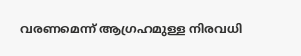വരണമെന്ന് ആഗ്രഹമുള്ള നിരവധി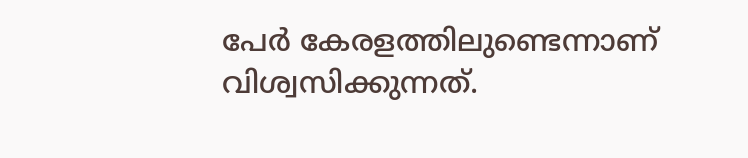പേര്‍ കേരളത്തിലുണ്ടെന്നാണ് വിശ്വസിക്കുന്നത്.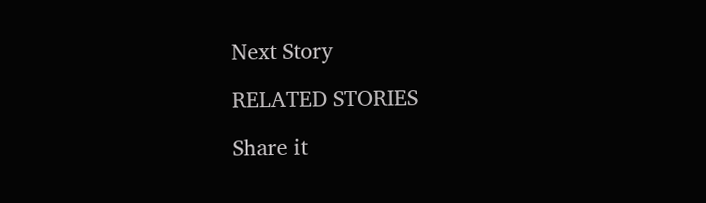Next Story

RELATED STORIES

Share it